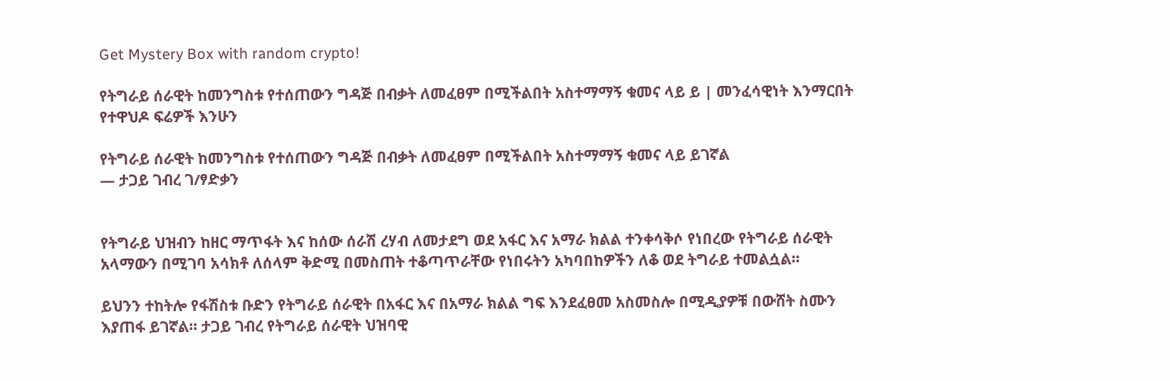Get Mystery Box with random crypto!

የትግራይ ሰራዊት ከመንግስቱ የተሰጠውን ግዳጅ በብቃት ለመፈፀም በሚችልበት አስተማማኝ ቁመና ላይ ይ | መንፈሳዊነት እንማርበት የተዋህዶ ፍሬዎች እንሁን

የትግራይ ሰራዊት ከመንግስቱ የተሰጠውን ግዳጅ በብቃት ለመፈፀም በሚችልበት አስተማማኝ ቁመና ላይ ይገኛል
— ታጋይ ገብረ ገ/ፃድቃን


የትግራይ ህዝብን ከዘር ማጥፋት እና ከሰው ሰራሽ ረሃብ ለመታደግ ወደ አፋር እና አማራ ክልል ተንቀሳቅሶ የነበረው የትግራይ ሰራዊት አላማውን በሚገባ አሳክቶ ለሰላም ቅድሚ በመስጠት ተቆጣጥራቸው የነበሩትን አካባበከዎችን ለቆ ወደ ትግራይ ተመልሷል።

ይህንን ተከትሎ የፋሽስቱ ቡድን የትግራይ ሰራዊት በአፋር እና በአማራ ክልል ግፍ እንደፈፀመ አስመስሎ በሚዲያዎቹ በውሸት ስሙን እያጠፋ ይገኛል። ታጋይ ገብረ የትግራይ ሰራዊት ህዝባዊ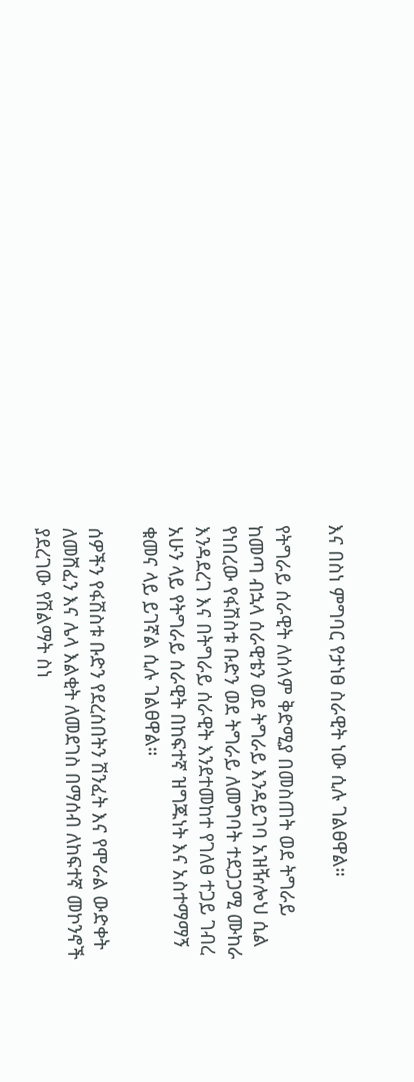እና በስነ ምግባር የታነፀ ስራዊት ነው ሲሉ ገልፀዋል።

የትግራይ ሰራዊት ለሰላም ቅድሚያ በመስጠት ወደ ትግራይ ከመጣ ብኋላ ሰራዊቴን ወደ ትግራይ እንዳይገባ አዝዥሎህ ሲል የነበረው የፋሽስቱ ቡድን ወደ ትግራይ ለመግባት ተደጋጋሚ ሙከራ እንዳደረገ እና በትግራይ ሰራዊት እንደተመከተ የገለፀ ተጋይ ገብረ አሁን ላይ የትግራይ ሰራዊት በከፍተኛ ዝግጁነት እና አስተማማኝ ቁመና ላይ ይገኛል ሲሉ ገልፀዋል።

ሰዎችን የፋሽስቱ ቡድን የደረሰበትን ሽንፈት እና የሞራል ውድቀት ለመሸፈን እና ሌላ እልቂት ለመደገስ በማሰብ ለከፍተኛ መኮንኖች ያደረገው የሽልማት ስነ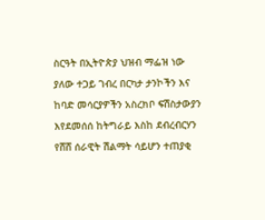ስርዓት በኢትዮጵያ ህዝብ ማፌዝ ነው ያለው ተጋይ ገብረ በርካታ ታንኮችን እና ከባድ መሳርያዎችን አስረክቦ ፍሽስታውያን እየደመሰሰ ከትግራይ እስከ ደብረብርሃን የሸሸ ሰራዊት ሽልማት ሳይሆን ተጠያቂ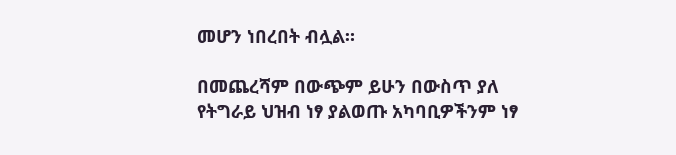መሆን ነበረበት ብሏል።

በመጨረሻም በውጭም ይሁን በውስጥ ያለ የትግራይ ህዝብ ነፃ ያልወጡ አካባቢዎችንም ነፃ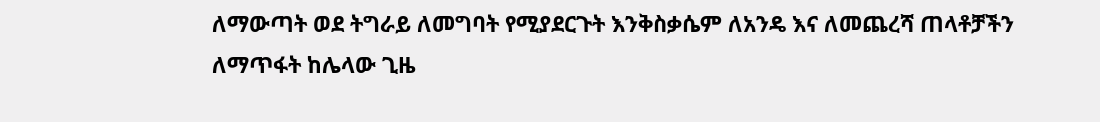ለማውጣት ወደ ትግራይ ለመግባት የሚያደርጉት እንቅስቃሴም ለአንዴ እና ለመጨረሻ ጠላቶቻችን ለማጥፋት ከሌላው ጊዜ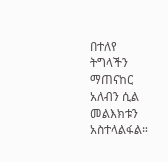በተለየ ትግላችን ማጠናከር አለብን ሲል መልእክቱን አስተላልፋል።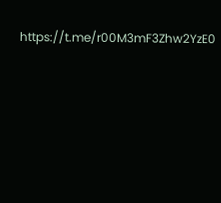https://t.me/r00M3mF3Zhw2YzE0